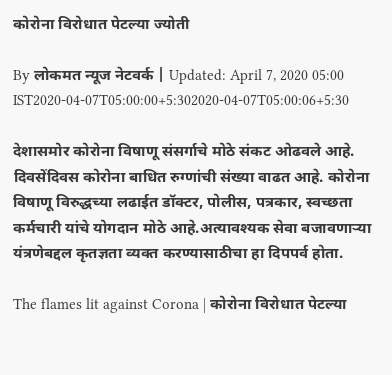कोरोना विरोधात पेटल्या ज्योती

By लोकमत न्यूज नेटवर्क | Updated: April 7, 2020 05:00 IST2020-04-07T05:00:00+5:302020-04-07T05:00:06+5:30

देशासमोर कोरोना विषाणू संसर्गाचे मोठे संकट ओढवले आहे. दिवसेंदिवस कोरोना बाधित रुग्णांची संख्या वाढत आहे. कोरोना विषाणू विरुद्धच्या लढाईत डॉक्टर, पोलीस, पत्रकार, स्वच्छता कर्मचारी यांचे योगदान मोठे आहे.अत्यावश्यक सेवा बजावणाऱ्या यंत्रणेबद्दल कृतज्ञता व्यक्त करण्यासाठीचा हा दिपपर्व होता.

The flames lit against Corona | कोरोना विरोधात पेटल्या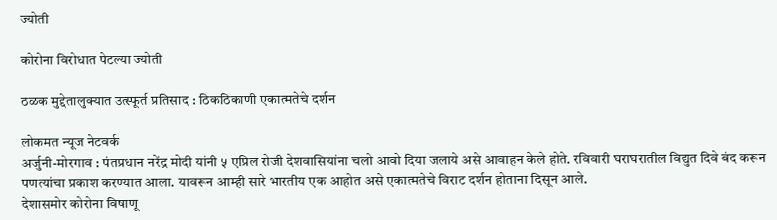ज्योती

कोरोना विरोधात पेटल्या ज्योती

ठळक मुद्देतालुक्यात उत्स्फूर्त प्रतिसाद : ठिकठिकाणी एकात्मतेचे दर्शन

लोकमत न्यूज नेटवर्क
अर्जुनी-मोरगाव : पंतप्रधान नरेंद्र मोदी यांनी ५ एप्रिल रोजी देशवासियांना चलो आवो दिया जलाये असे आवाहन केले होते. रविवारी घराघरातील विद्युत दिवे बंद करून पणत्यांचा प्रकाश करण्यात आला. यावरून आम्ही सारे भारतीय एक आहोत असे एकात्मतेचे विराट दर्शन होताना दिसून आले.
देशासमोर कोरोना विषाणू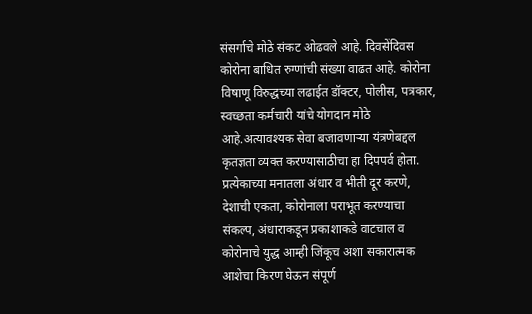संसर्गाचे मोठे संकट ओढवले आहे. दिवसेंदिवस कोरोना बाधित रुग्णांची संख्या वाढत आहे. कोरोना विषाणू विरुद्धच्या लढाईत डॉक्टर, पोलीस, पत्रकार, स्वच्छता कर्मचारी यांचे योगदान मोठे आहे.अत्यावश्यक सेवा बजावणाऱ्या यंत्रणेबद्दल कृतज्ञता व्यक्त करण्यासाठीचा हा दिपपर्व होता. प्रत्येकाच्या मनातला अंधार व भीती दूर करणे, देशाची एकता, कोरोनाला पराभूत करण्याचा संकल्प, अंधाराकडून प्रकाशाकडे वाटचाल व कोरोनाचे युद्ध आम्ही जिंकूच अशा सकारात्मक आशेचा किरण घेऊन संपूर्ण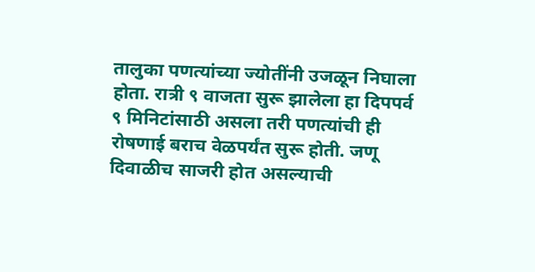तालुका पणत्यांच्या ज्योतींनी उजळून निघाला होता. रात्री ९ वाजता सुरू झालेला हा दिपपर्व ९ मिनिटांसाठी असला तरी पणत्यांची ही रोषणाई बराच वेळपर्यंत सुरू होती. जणू दिवाळीच साजरी होत असल्याची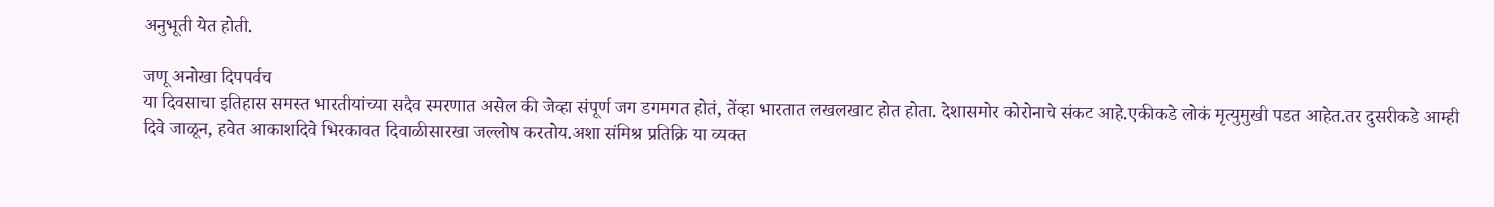अनुभूती येत होती.

जणू अनोखा दिपपर्वच
या दिवसाचा इतिहास समस्त भारतीयांच्या सदैव स्मरणात असेल की जेव्हा संपूर्ण जग डगमगत होतं, तेंव्हा भारतात लखलखाट होत होता. देशासमोर कोरोनाचे संकट आहे.एकीकडे लोकं मृत्युमुखी पडत आहेत.तर दुसरीकडे आम्ही दिवे जाळून, हवेत आकाशदिवे भिरकावत दिवाळीसारखा जल्लोष करतोय.अशा संमिश्र प्रतिक्रि या व्यक्त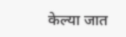केल्या जात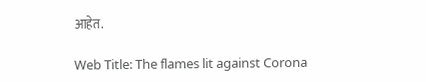आहेत.

Web Title: The flames lit against Corona